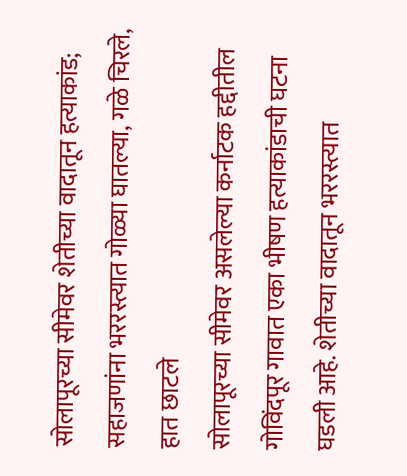सोलापूरच्या सीमेवर शेतीच्या वादातून हत्याकांड; सहाजणांना भररस्त्यात गोळ्या घातल्या, गळे चिरले, हात छाटले
सोलापूरच्या सीमेवर असलेल्या कर्नाटक हद्दीतील गोविंदपूर गावात एका भीषण हत्याकांडाची घटना घडली आहे. शेतीच्या वादातून भररस्त्यात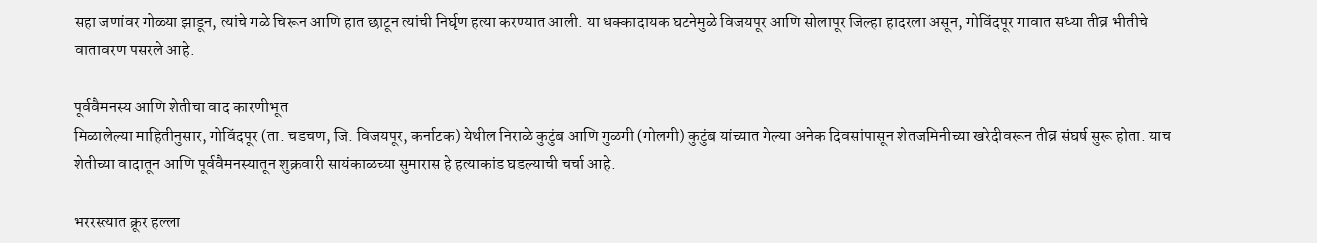सहा जणांवर गोळ्या झाडून, त्यांचे गळे चिरून आणि हात छाटून त्यांची निर्घृण हत्या करण्यात आली. या धक्कादायक घटनेमुळे विजयपूर आणि सोलापूर जिल्हा हादरला असून, गोविंदपूर गावात सध्या तीव्र भीतीचे वातावरण पसरले आहे.

पूर्ववैमनस्य आणि शेतीचा वाद कारणीभूत
मिळालेल्या माहितीनुसार, गोविंदपूर (ता. चडचण, जि. विजयपूर, कर्नाटक) येथील निराळे कुटुंब आणि गुळगी (गोलगी) कुटुंब यांच्यात गेल्या अनेक दिवसांपासून शेतजमिनीच्या खरेदीवरून तीव्र संघर्ष सुरू होता. याच शेतीच्या वादातून आणि पूर्ववैमनस्यातून शुक्रवारी सायंकाळच्या सुमारास हे हत्याकांड घडल्याची चर्चा आहे.

भररस्त्यात क्रूर हल्ला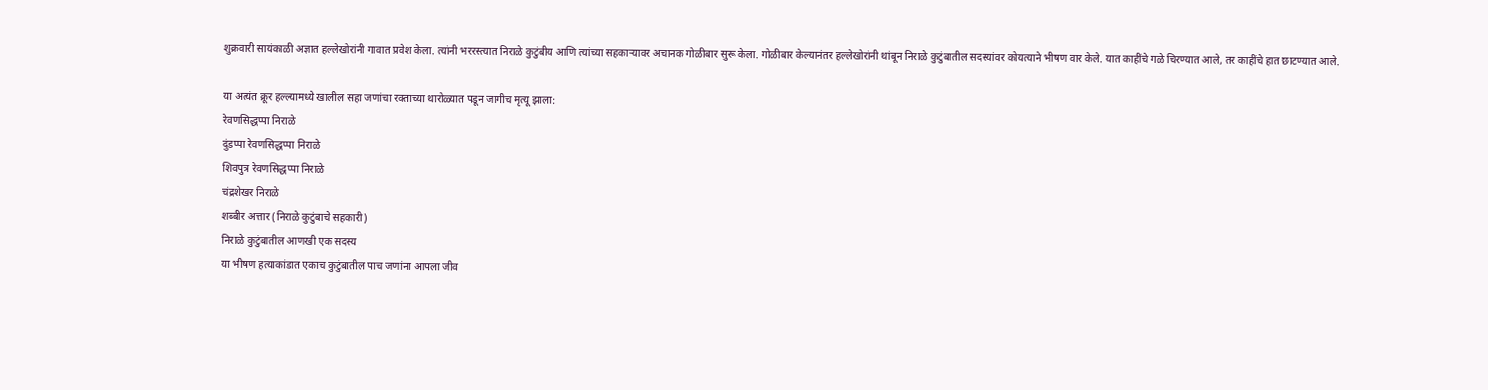शुक्रवारी सायंकाळी अज्ञात हल्लेखोरांनी गावात प्रवेश केला. त्यांनी भररस्त्यात निराळे कुटुंबीय आणि त्यांच्या सहकाऱ्यावर अचानक गोळीबार सुरू केला. गोळीबार केल्यानंतर हल्लेखोरांनी थांबून निराळे कुटुंबातील सदस्यांवर कोयत्याने भीषण वार केले. यात काहींचे गळे चिरण्यात आले, तर काहींचे हात छाटण्यात आले.

या अत्यंत क्रूर हल्ल्यामध्ये खालील सहा जणांचा रक्ताच्या थारोळ्यात पडून जागीच मृत्यू झाला:
रेवणसिद्धप्पा निराळे
दुंडप्पा रेवणसिद्धप्पा निराळे
शिवपुत्र रेवणसिद्धप्पा निराळे
चंद्रशेखर निराळे
शब्बीर अत्तार (निराळे कुटुंबाचे सहकारी)
निराळे कुटुंबातील आणखी एक सदस्य
या भीषण हत्याकांडात एकाच कुटुंबातील पाच जणांना आपला जीव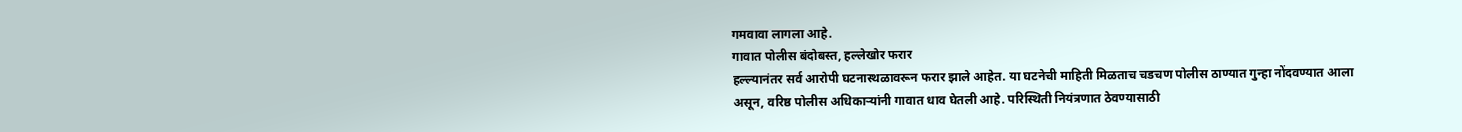गमवावा लागला आहे.
गावात पोलीस बंदोबस्त, हल्लेखोर फरार
हल्ल्यानंतर सर्व आरोपी घटनास्थळावरून फरार झाले आहेत. या घटनेची माहिती मिळताच चडचण पोलीस ठाण्यात गुन्हा नोंदवण्यात आला असून, वरिष्ठ पोलीस अधिकाऱ्यांनी गावात धाव घेतली आहे. परिस्थिती नियंत्रणात ठेवण्यासाठी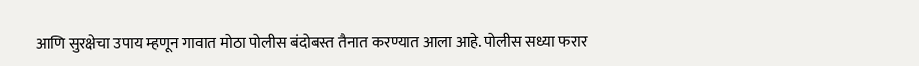आणि सुरक्षेचा उपाय म्हणून गावात मोठा पोलीस बंदोबस्त तैनात करण्यात आला आहे. पोलीस सध्या फरार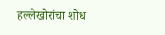हल्लेखोरांचा शोध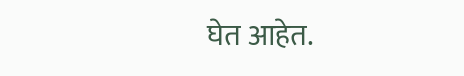घेत आहेत.